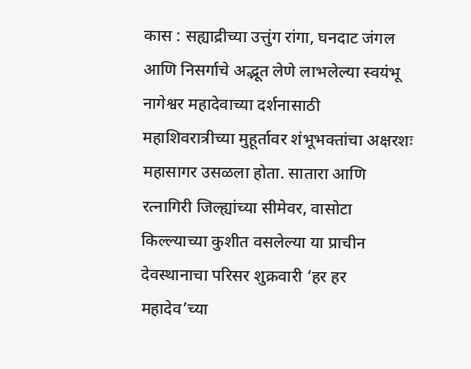कास : सह्याद्रीच्या उत्तुंग रांगा, घनदाट जंगल आणि निसर्गाचे अद्भूत लेणे लाभलेल्या स्वयंभू नागेश्वर महादेवाच्या दर्शनासाठी महाशिवरात्रीच्या मुहूर्तावर शंभूभक्तांचा अक्षरशः महासागर उसळला होता. सातारा आणि रत्नागिरी जिल्ह्यांच्या सीमेवर, वासोटा किल्ल्याच्या कुशीत वसलेल्या या प्राचीन देवस्थानाचा परिसर शुक्रवारी ‘हर हर महादेव’च्या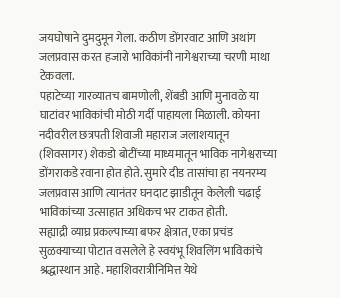जयघोषाने दुमदुमून गेला. कठीण डोंगरवाट आणि अथांग जलप्रवास करत हजारो भाविकांनी नागेश्वराच्या चरणी माथा टेकवला.
पहाटेच्या गारव्यातच बामणोली, शेंबडी आणि मुनावळे या घाटांवर भाविकांची मोठी गर्दी पाहायला मिळाली. कोयना नदीवरील छत्रपती शिवाजी महाराज जलाशयातून (शिवसागर) शेकडो बोटींच्या माध्यमातून भाविक नागेश्वराच्या डोंगराकडे रवाना होत होते. सुमारे दीड तासांचा हा नयनरम्य जलप्रवास आणि त्यानंतर घनदाट झाडीतून केलेली चढाई भाविकांच्या उत्साहात अधिकच भर टाकत होती.
सह्याद्री व्याघ्र प्रकल्पाच्या बफर क्षेत्रात, एका प्रचंड सुळक्याच्या पोटात वसलेले हे स्वयंभू शिवलिंग भाविकांचे श्रद्धास्थान आहे. महाशिवरात्रीनिमित्त येथे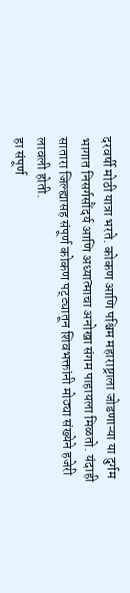दरवर्षी मोठी यात्रा भरते. कोकण आणि पश्चिम महाराष्ट्राला जोडणाऱ्या या दुर्गम भागात निसर्गसौंदर्य आणि अध्यात्माचा अनोखा संगम पाहायला मिळतो. यंदाही सातारा जिल्ह्यासह संपूर्ण कोकण पट्ट्यातून शिवभक्तांनी मोठ्या संख्येने हजेरी लावली होती.
हा संपूर्ण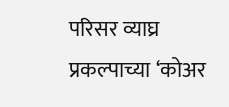परिसर व्याघ्र प्रकल्पाच्या ‘कोअर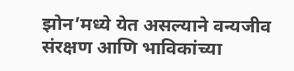झोन’मध्ये येत असल्याने वन्यजीव संरक्षण आणि भाविकांच्या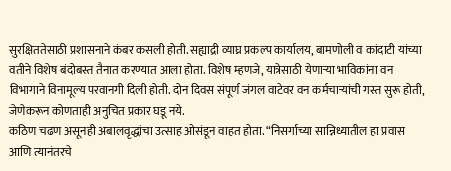सुरक्षिततेसाठी प्रशासनाने कंबर कसली होती. सह्याद्री व्याघ्र प्रकल्प कार्यालय, बामणोली व कांदाटी यांच्या वतीने विशेष बंदोबस्त तैनात करण्यात आला होता. विशेष म्हणजे, यात्रेसाठी येणाऱ्या भाविकांना वन विभागाने विनामूल्य परवानगी दिली होती. दोन दिवस संपूर्ण जंगल वाटेवर वन कर्मचाऱ्यांची गस्त सुरू होती, जेणेकरून कोणताही अनुचित प्रकार घडू नये.
कठिण चढण असूनही अबालवृद्धांचा उत्साह ओसंडून वाहत होता. “निसर्गाच्या सान्निध्यातील हा प्रवास आणि त्यानंतरचे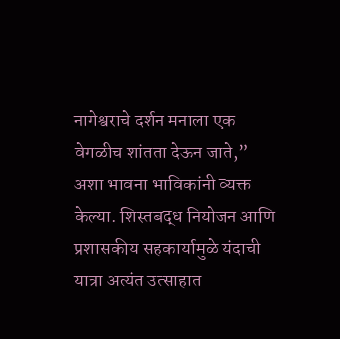नागेश्वराचे दर्शन मनाला एक वेगळीच शांतता देऊन जाते,” अशा भावना भाविकांनी व्यक्त केल्या. शिस्तबद्ध नियोजन आणि प्रशासकीय सहकार्यामुळे यंदाची यात्रा अत्यंत उत्साहात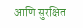आणि सुरक्षित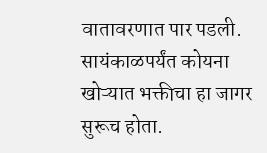वातावरणात पार पडली. सायंकाळपर्यंत कोयना खोऱ्यात भक्तीचा हा जागर सुरूच होता.